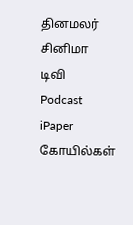தினமலர்
சினிமா
டிவி
Podcast
iPaper
கோயில்கள்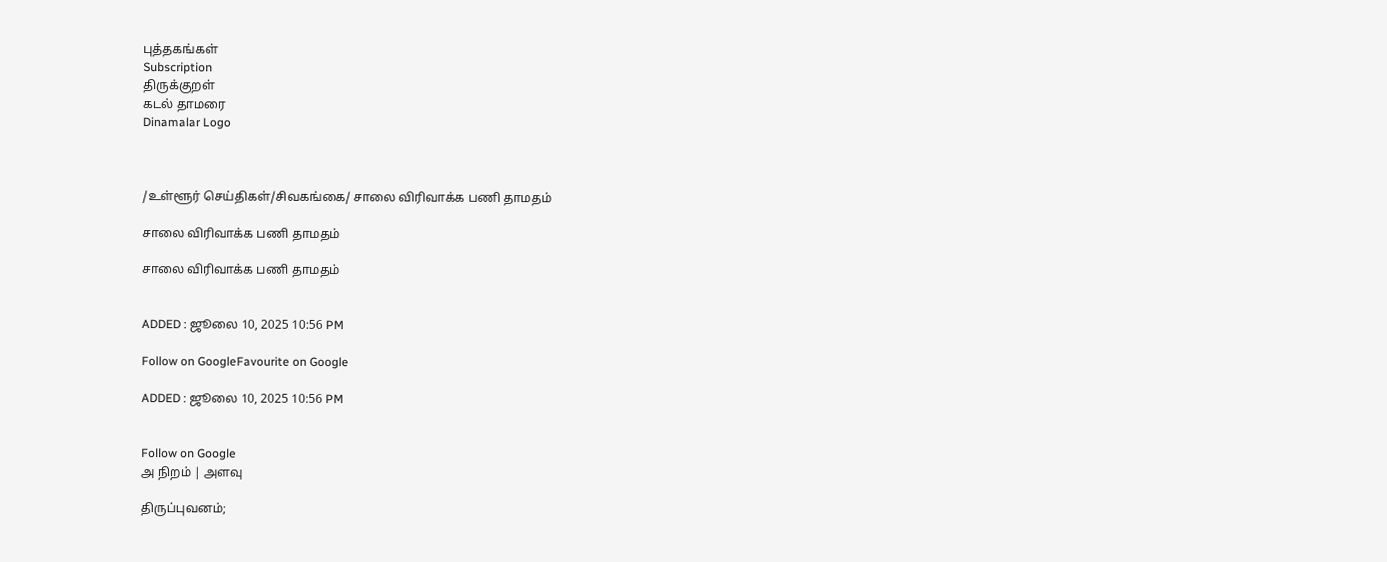புத்தகங்கள்
Subscription
திருக்குறள்
கடல் தாமரை
Dinamalar Logo



/உள்ளூர் செய்திகள்/சிவகங்கை/ சாலை விரிவாக்க பணி தாமதம்

சாலை விரிவாக்க பணி தாமதம்

சாலை விரிவாக்க பணி தாமதம்


ADDED : ஜூலை 10, 2025 10:56 PM

Follow on GoogleFavourite on Google

ADDED : ஜூலை 10, 2025 10:56 PM


Follow on Google
அ நிறம் | அளவு

திருப்புவனம்;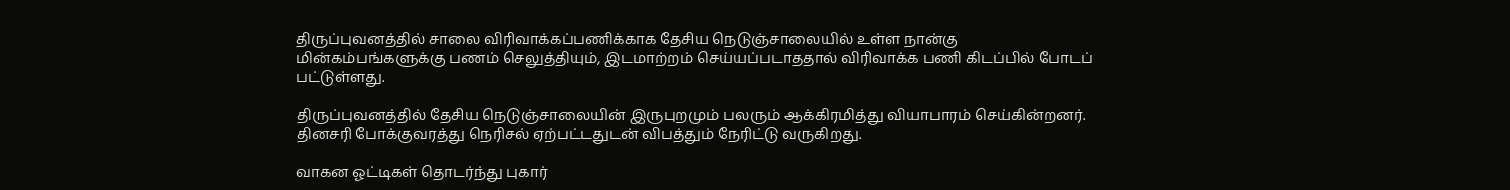திருப்புவனத்தில் சாலை விரிவாக்கப்பணிக்காக தேசிய நெடுஞ்சாலையில் உள்ள நான்கு மின்கம்பங்களுக்கு பணம் செலுத்தியும், இடமாற்றம் செய்யப்படாததால் விரிவாக்க பணி கிடப்பில் போடப் பட்டுள்ளது.

திருப்புவனத்தில் தேசிய நெடுஞ்சாலையின் இருபுறமும் பலரும் ஆக்கிரமித்து வியாபாரம் செய்கின்றனர். தினசரி போக்குவரத்து நெரிசல் ஏற்பட்டதுடன் விபத்தும் நேரிட்டு வருகிறது.

வாகன ஓட்டிகள் தொடர்ந்து புகார்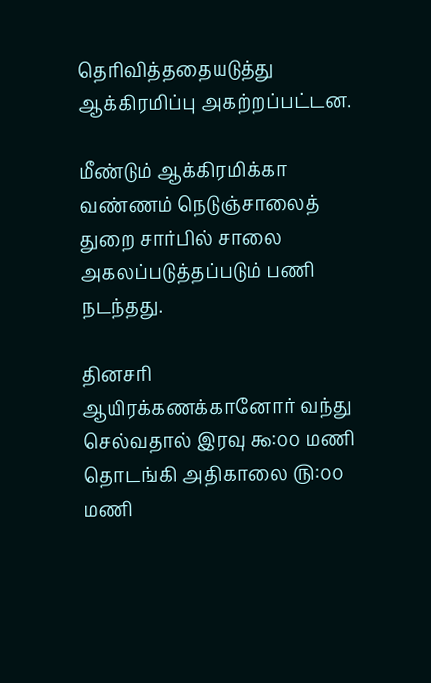தெரிவித்ததையடுத்து ஆக்கிரமிப்பு அகற்றப்பட்டன.

மீண்டும் ஆக்கிரமிக்கா வண்ணம் நெடுஞ்சாலைத் துறை சார்பில் சாலை அகலப்படுத்தப்படும் பணி நடந்தது.

தினசரி ஆயிரக்கணக்கானோர் வந்து செல்வதால் இரவு ௯:௦௦ மணி தொடங்கி அதிகாலை ௫:௦௦ மணி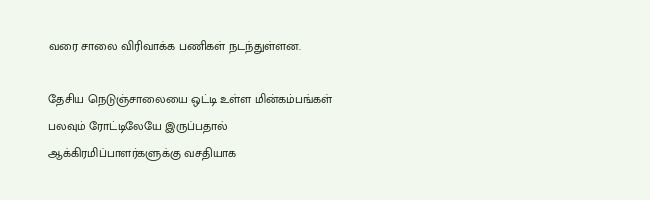வரை சாலை விரிவாக்க பணிகள் நடந்துள்ளன.

தேசிய நெடுஞ்சாலையை ஒட்டி உள்ள மின்கம்பங்கள் பலவும் ரோட்டிலேயே இருப்பதால் ஆக்கிரமிப்பாளர்களுக்கு வசதியாக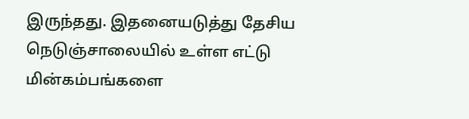இருந்தது. இதனையடுத்து தேசிய நெடுஞ்சாலையில் உள்ள எட்டு மின்கம்பங்களை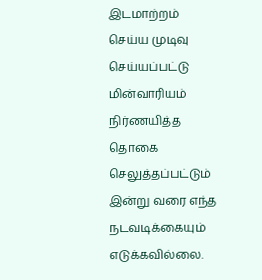இடமாற்றம் செய்ய முடிவு செய்யப்பட்டு மின்வாரியம் நிர்ணயித்த தொகை செலுத்தப்பட்டும் இன்று வரை எந்த நடவடிக்கையும் எடுக்கவில்லை.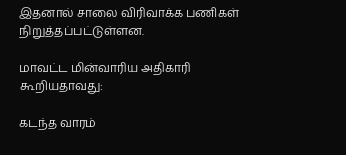இதனால் சாலை விரிவாக்க பணிகள் நிறுத்தப்பட்டுள்ளன.

மாவட்ட மின்வாரிய அதிகாரி கூறியதாவது:

கடந்த வாரம்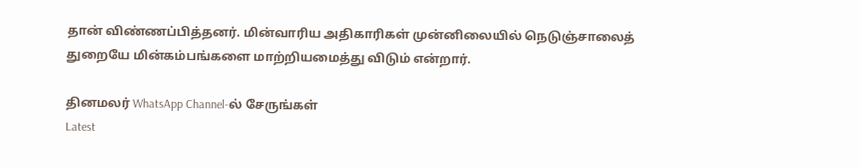தான் விண்ணப்பித்தனர். மின்வாரிய அதிகாரிகள் முன்னிலையில் நெடுஞ்சாலைத் துறையே மின்கம்பங்களை மாற்றியமைத்து விடும் என்றார்.

தினமலர் WhatsApp Channel-ல் சேருங்கள்
Latest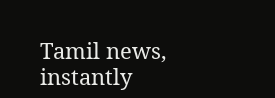Tamil news, instantly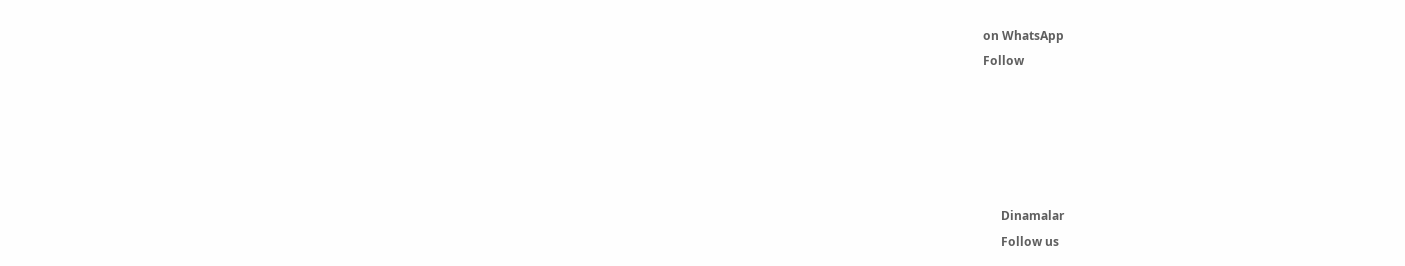on WhatsApp
Follow





      Dinamalar
      Follow us